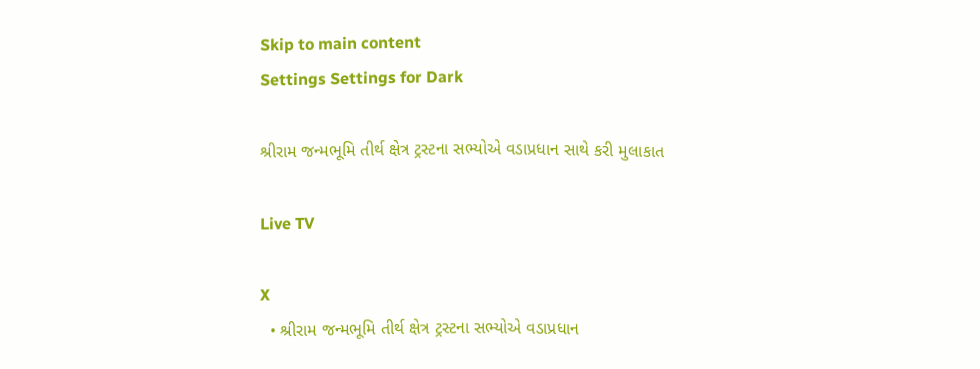Skip to main content
Settings Settings for Dark

શ્રીરામ જન્મભૂમિ તીર્થ ક્ષેત્ર ટ્રસ્ટના સભ્યોએ વડાપ્રધાન સાથે કરી મુલાકાત

Live TV

X
  • શ્રીરામ જન્મભૂમિ તીર્થ ક્ષેત્ર ટ્રસ્ટના સભ્યોએ વડાપ્રધાન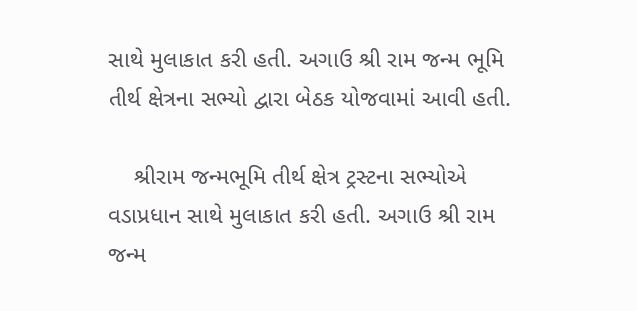સાથે મુલાકાત કરી હતી. અગાઉ શ્રી રામ જન્મ ભૂમિ તીર્થ ક્ષેત્રના સભ્યો દ્વારા બેઠક યોજવામાં આવી હતી.

    શ્રીરામ જન્મભૂમિ તીર્થ ક્ષેત્ર ટ્રસ્ટના સભ્યોએ વડાપ્રધાન સાથે મુલાકાત કરી હતી. અગાઉ શ્રી રામ જન્મ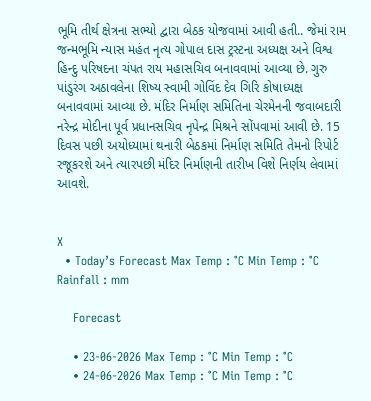ભૂમિ તીર્થ ક્ષેત્રના સભ્યો દ્વારા બેઠક યોજવામાં આવી હતી.. જેમાં રામ જન્મભૂમિ ન્યાસ મહંત નૃત્ય ગોપાલ દાસ ટ્રસ્ટના અધ્યક્ષ અને વિશ્વ હિન્દુ પરિષદના ચંપત રાય મહાસચિવ બનાવવામાં આવ્યા છે. ગુરુ પાંડુરંગ અઠાવલેના શિષ્ય સ્વામી ગોવિંદ દેવ ગિરિ કોષાધ્યક્ષ બનાવવામાં આવ્યા છે. મંદિર નિર્માણ સમિતિના ચેરમેનની જવાબદારી નરેન્દ્ર મોદીના પૂર્વ પ્રધાનસચિવ નૃપેન્દ્ર મિશ્રને સોંપવામાં આવી છે. 15 દિવસ પછી અયોધ્યામાં થનારી બેઠકમાં નિર્માણ સમિતિ તેમનો રિપોર્ટ રજૂકરશે અને ત્યારપછી મંદિર નિર્માણની તારીખ વિશે નિર્ણય લેવામાં આવશે.


X
  • Today’s Forecast Max Temp : °C Min Temp : °C Rainfall : mm

    Forecast

    • 23-06-2026 Max Temp : °C Min Temp : °C
    • 24-06-2026 Max Temp : °C Min Temp : °C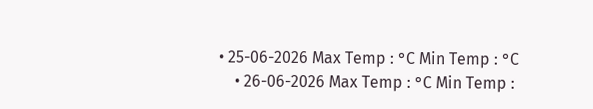• 25-06-2026 Max Temp : °C Min Temp : °C
    • 26-06-2026 Max Temp : °C Min Temp :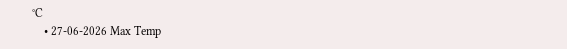°C
    • 27-06-2026 Max Temp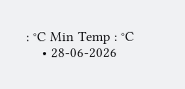: °C Min Temp : °C
    • 28-06-2026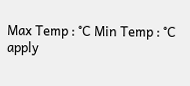Max Temp : °C Min Temp : °C
apply